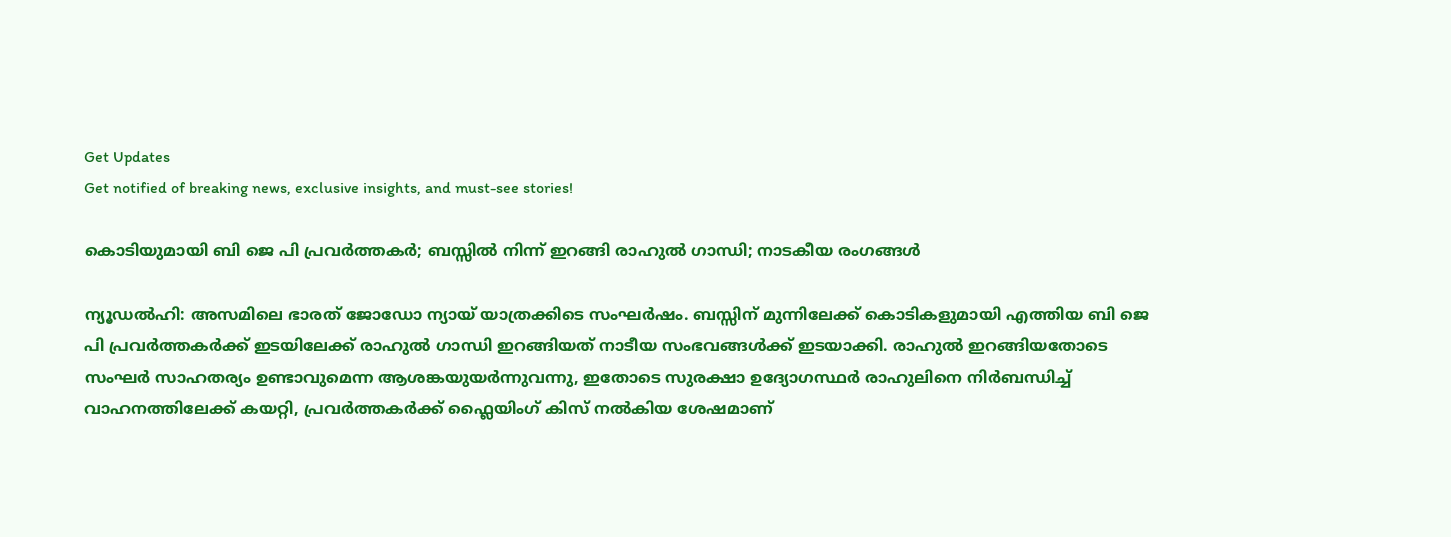Get Updates
Get notified of breaking news, exclusive insights, and must-see stories!

കൊടിയുമായി ബി ജെ പി പ്രവർത്തകർ; ബസ്സിൽ നിന്ന് ഇറങ്ങി രാഹുൽ ഗാന്ധി; നാടകീയ രംഗങ്ങൾ

ന്യൂഡൽഹി: അസമിലെ ഭാരത് ജോഡോ ന്യായ് യാത്രക്കിടെ സംഘർഷം. ബസ്സിന് മുന്നിലേക്ക് കൊടികളുമായി എത്തിയ ബി ജെ പി പ്രവർത്തകർക്ക് ഇടയിലേക്ക് രാഹുൽ ഗാന്ധി ഇറങ്ങിയത് നാടീയ സംഭവങ്ങൾക്ക് ഇടയാക്കി. രാഹുൽ ഇറങ്ങിയതോടെ സംഘർ സാഹതര്യം ഉണ്ടാവുമെന്ന ആശങ്കയുയർന്നുവന്നു, ഇതോടെ സുരക്ഷാ ഉദ്യോഗസ്ഥർ രാഹുലിനെ നിർബന്ധിച്ച് വാഹനത്തിലേക്ക് കയറ്റി, പ്രവർത്തകർക്ക് ഫ്ലൈയിംഗ് കിസ് നൽകിയ ശേഷമാണ്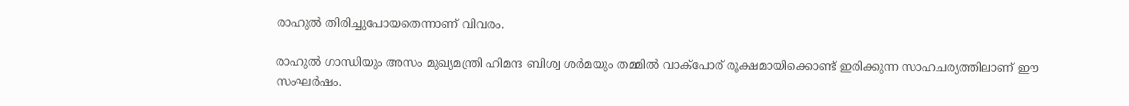രാഹുൽ തിരിച്ചുപോയതെന്നാണ് വിവരം.

രാഹുൽ ഗാന്ധിയും അസം മുഖ്യമന്ത്രി ഹിമന്ദ ബിശ്വ ശർമയും തമ്മിൽ വാക്പോര് രൂക്ഷമായിക്കൊണ്ട് ഇരിക്കുന്ന സാഹചര്യത്തിലാണ് ഈ സംഘർഷം.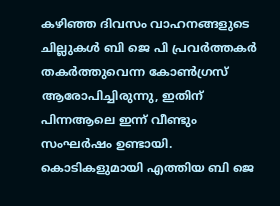കഴിഞ്ഞ ദിവസം വാഹനങ്ങളുടെ ചില്ലുകൾ ബി ജെ പി പ്രവർത്തകർ തകർത്തുവെന്ന കോൺഗ്രസ് ആരോപിച്ചിരുന്നു, ഇതിന് പിന്നആലെ ഇന്ന് വീണ്ടും സംഘർഷം ഉണ്ടായി. കൊടികളുമായി എത്തിയ ബി ജെ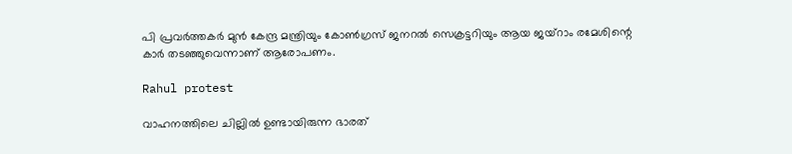പി പ്രവർത്തകർ മുൻ കേന്ദ്ര മന്ത്രിയും കോൺഗ്രസ് ജനറൽ സെക്രട്ടറിയും ആയ ജയ്റാം രമേശിന്റെ കാർ തടഞ്ഞുവെന്നാണ് ആരോപണം.

Rahul protest

വാഹനത്തിലെ ചില്ലിൽ ഉണ്ടായിരുന്ന ഭാരത്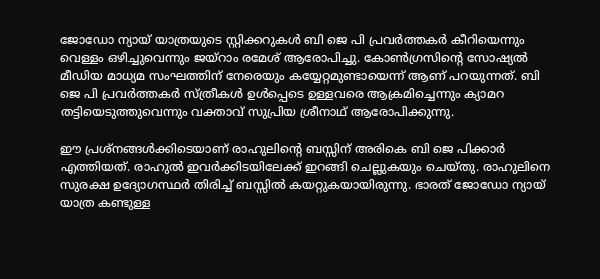ജോഡോ ന്യായ് യാത്രയുടെ സ്റ്റിക്കറുകൾ ബി ജെ പി പ്രവർത്തകർ കീറിയെന്നും വെള്ളം ഒഴിച്ചുവെന്നും ജയ്റാം രമേശ് ആരോപിച്ചു. കോൺഗ്രസിന്റെ സോഷ്യൽ മീഡിയ മാധ്യമ സംഘത്തിന് നേരെയും കയ്യേറ്റമുണ്ടായെന്ന് ആണ് പറയുന്നത്. ബി ജെ പി പ്രവർത്തകർ സ്ത്രീകൾ ഉൾപ്പെടെ ഉള്ളവരെ ആക്രമിച്ചെന്നും ക്യാമറ തട്ടിയെടുത്തുവെന്നും വക്താവ് സുപ്രിയ ശ്രീനാഥ് ആരോപിക്കുന്നു.

ഈ പ്രശ്നങ്ങൾക്കിടെയാണ് രാഹുലിന്റെ ബസ്സിന് അരികെ ബി ജെ പിക്കാർ എത്തിയത്. രാഹുൽ ഇവർക്കിടയിലേക്ക് ഇറങ്ങി ചെല്ലുകയും ചെയ്തു. രാഹുലിനെ സുരക്ഷ ഉദ്യോഗസ്ഥർ തിരിച്ച് ബസ്സിൽ കയറ്റുകയായിരുന്നു. ഭാരത് ജോഡോ ന്യായ് യാത്ര കണ്ടുള്ള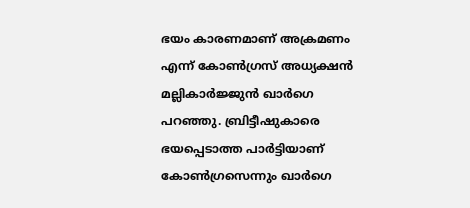ഭയം കാരണമാണ് അക്രമണം എന്ന് കോൺഗ്രസ് അധ്യക്ഷൻ മല്ലികാർജ്ജുൻ ഖാർഗെ പറഞ്ഞു. ബ്രിട്ടീഷുകാരെ ഭയപ്പെടാത്ത പാർട്ടിയാണ് കോൺഗ്രസെന്നും ഖാർഗെ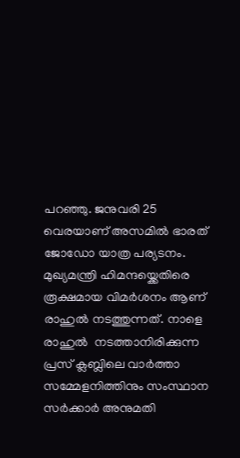പറഞ്ഞു. ജനുവരി 25 വെരയാണ് അസമിൽ ഭാരത് ജോഡോ യാത്ര പര്യടനം. മുഖ്യമന്ത്രി ഹിമന്ദയ്ക്കെതിരെ രൂക്ഷമായ വിമർശനം ആണ് രാഹുൽ നടത്തുന്നത്. നാളെ രാഹുൽ  നടത്താനിരിക്കുന്ന പ്രസ് ക്ലബ്ലിലെ വാർത്താ സമ്മേളനിത്തിനും സംസ്ഥാന സർക്കാർ അനുമതി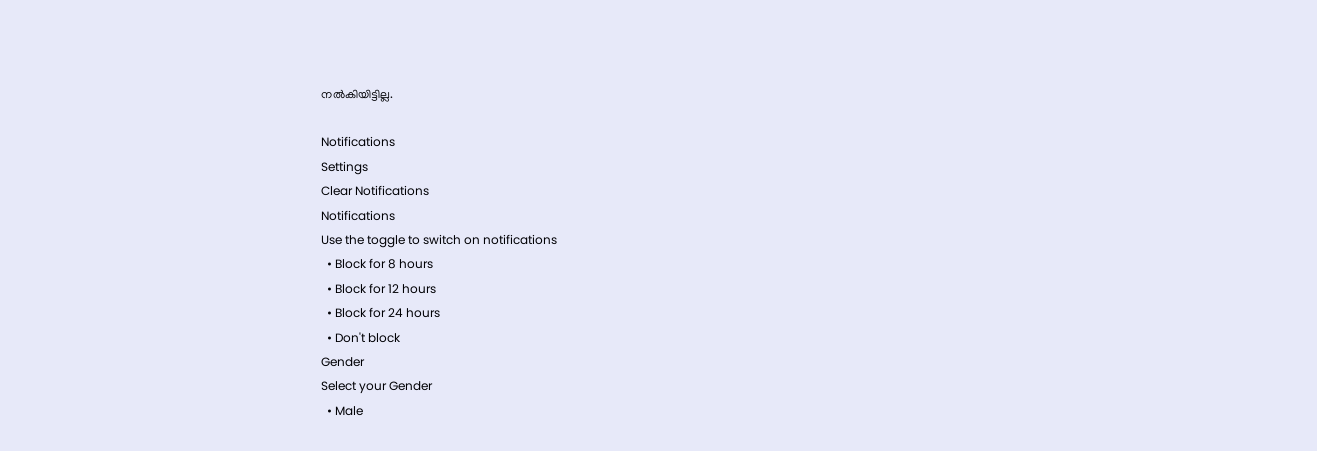നൽകിയിട്ടില്ല.

Notifications
Settings
Clear Notifications
Notifications
Use the toggle to switch on notifications
  • Block for 8 hours
  • Block for 12 hours
  • Block for 24 hours
  • Don't block
Gender
Select your Gender
  • Male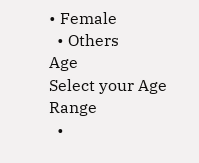• Female
  • Others
Age
Select your Age Range
  •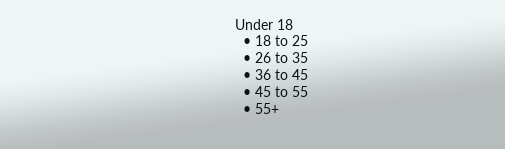Under 18
  • 18 to 25
  • 26 to 35
  • 36 to 45
  • 45 to 55
  • 55+